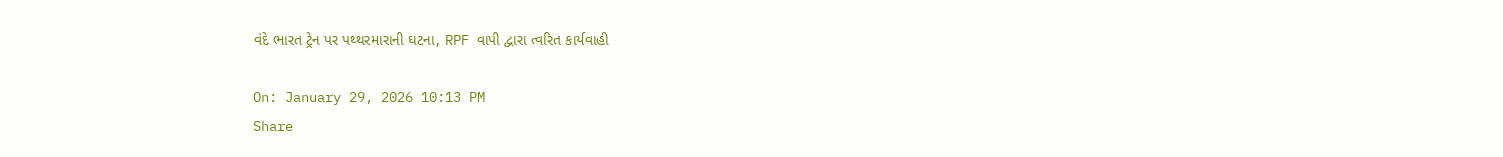વંદે ભારત ટ્રેન પર પથ્થરમારાની ઘટના, RPF વાપી દ્વારા ત્વરિત કાર્યવાહી

On: January 29, 2026 10:13 PM
Share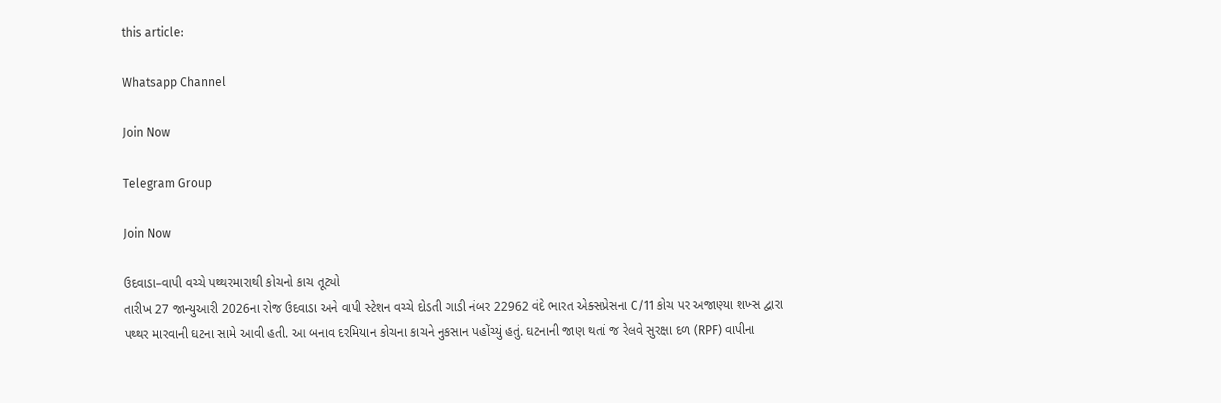this article:

Whatsapp Channel

Join Now

Telegram Group

Join Now

ઉદવાડા–વાપી વચ્ચે પથ્થરમારાથી કોચનો કાચ તૂટ્યો
તારીખ 27 જાન્યુઆરી 2026ના રોજ ઉદવાડા અને વાપી સ્ટેશન વચ્ચે દોડતી ગાડી નંબર 22962 વંદે ભારત એક્સપ્રેસના C/11 કોચ પર અજાણ્યા શખ્સ દ્વારા પથ્થર મારવાની ઘટના સામે આવી હતી. આ બનાવ દરમિયાન કોચના કાચને નુકસાન પહોંચ્યું હતું. ઘટનાની જાણ થતાં જ રેલવે સુરક્ષા દળ (RPF) વાપીના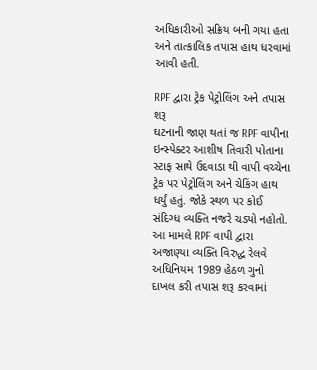અધિકારીઓ સક્રિય બની ગયા હતા અને તાત્કાલિક તપાસ હાથ ધરવામાં આવી હતી.

RPF દ્વારા ટ્રેક પેટ્રોલિંગ અને તપાસ શરૂ
ઘટનાની જાણ થતાં જ RPF વાપીના ઇન્સ્પેક્ટર આશીષ તિવારી પોતાના સ્ટાફ સાથે ઉદવાડા થી વાપી વચ્ચેના ટ્રેક પર પેટ્રોલિંગ અને ચેકિંગ હાથ ધર્યું હતું. જોકે સ્થળ પર કોઈ સંદિગ્ધ વ્યક્તિ નજરે ચડ્યો નહોતો. આ મામલે RPF વાપી દ્વારા અજાણ્યા વ્યક્તિ વિરુદ્ધ રેલવે અધિનિયમ 1989 હેઠળ ગુનો દાખલ કરી તપાસ શરૂ કરવામાં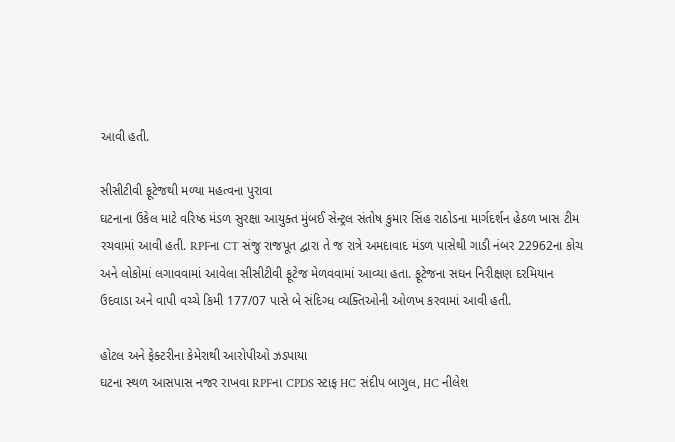આવી હતી.

સીસીટીવી ફૂટેજથી મળ્યા મહત્વના પુરાવા
ઘટનાના ઉકેલ માટે વરિષ્ઠ મંડળ સુરક્ષા આયુક્ત મુંબઈ સેન્ટ્રલ સંતોષ કુમાર સિંહ રાઠોડના માર્ગદર્શન હેઠળ ખાસ ટીમ રચવામાં આવી હતી. RPFના CT સંજુ રાજપૂત દ્વારા તે જ રાત્રે અમદાવાદ મંડળ પાસેથી ગાડી નંબર 22962ના કોચ અને લોકોમાં લગાવવામાં આવેલા સીસીટીવી ફૂટેજ મેળવવામાં આવ્યા હતા. ફૂટેજના સઘન નિરીક્ષણ દરમિયાન ઉદવાડા અને વાપી વચ્ચે કિમી 177/07 પાસે બે સંદિગ્ધ વ્યક્તિઓની ઓળખ કરવામાં આવી હતી.

હોટલ અને ફેક્ટરીના કેમેરાથી આરોપીઓ ઝડપાયા
ઘટના સ્થળ આસપાસ નજર રાખવા RPFના CPDS સ્ટાફ HC સંદીપ બાગુલ, HC નીલેશ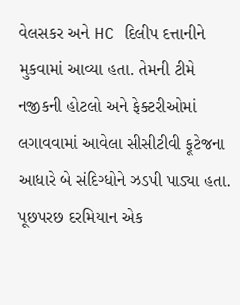વેલસકર અને HC દિલીપ દત્તાનીને મુકવામાં આવ્યા હતા. તેમની ટીમે નજીકની હોટલો અને ફેક્ટરીઓમાં લગાવવામાં આવેલા સીસીટીવી ફૂટેજના આધારે બે સંદિગ્ધોને ઝડપી પાડ્યા હતા. પૂછપરછ દરમિયાન એક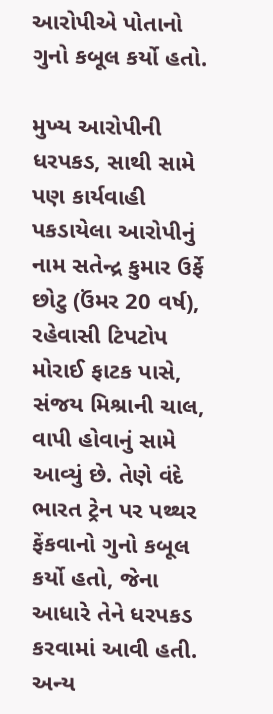આરોપીએ પોતાનો ગુનો કબૂલ કર્યો હતો.

મુખ્ય આરોપીની ધરપકડ, સાથી સામે પણ કાર્યવાહી
પકડાયેલા આરોપીનું નામ સતેન્‍દ્ર કુમાર ઉર્ફે છોટુ (ઉંમર 20 વર્ષ), રહેવાસી ટિપટોપ મોરાઈ ફાટક પાસે, સંજય મિશ્રાની ચાલ, વાપી હોવાનું સામે આવ્યું છે. તેણે વંદે ભારત ટ્રેન પર પથ્થર ફેંકવાનો ગુનો કબૂલ કર્યો હતો, જેના આધારે તેને ધરપકડ કરવામાં આવી હતી. અન્ય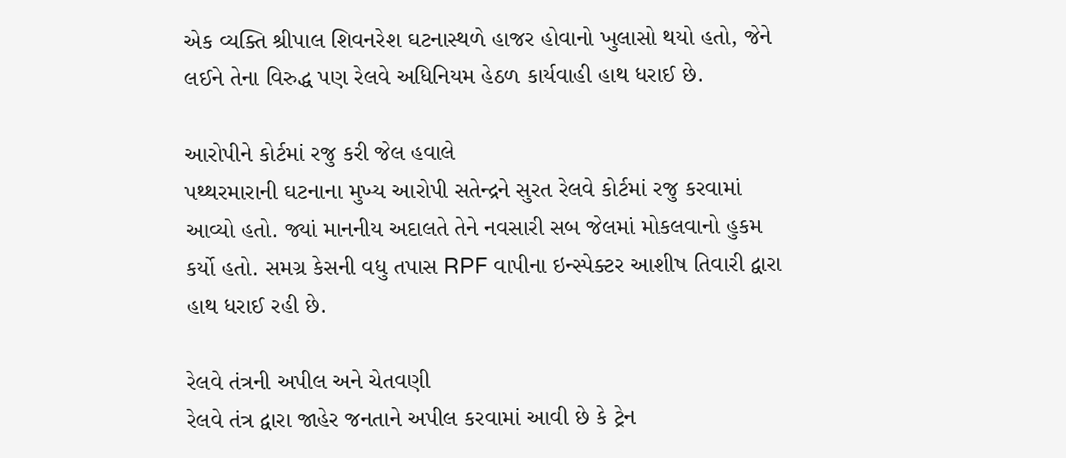એક વ્યક્તિ શ્રીપાલ શિવનરેશ ઘટનાસ્થળે હાજર હોવાનો ખુલાસો થયો હતો, જેને લઈને તેના વિરુદ્ધ પણ રેલવે અધિનિયમ હેઠળ કાર્યવાહી હાથ ધરાઈ છે.

આરોપીને કોર્ટમાં રજુ કરી જેલ હવાલે
પથ્થરમારાની ઘટનાના મુખ્ય આરોપી સતેન્‍દ્રને સુરત રેલવે કોર્ટમાં રજુ કરવામાં આવ્યો હતો. જ્યાં માનનીય અદાલતે તેને નવસારી સબ જેલમાં મોકલવાનો હુકમ કર્યો હતો. સમગ્ર કેસની વધુ તપાસ RPF વાપીના ઇન્સ્પેક્ટર આશીષ તિવારી દ્વારા હાથ ધરાઈ રહી છે.

રેલવે તંત્રની અપીલ અને ચેતવણી
રેલવે તંત્ર દ્વારા જાહેર જનતાને અપીલ કરવામાં આવી છે કે ટ્રેન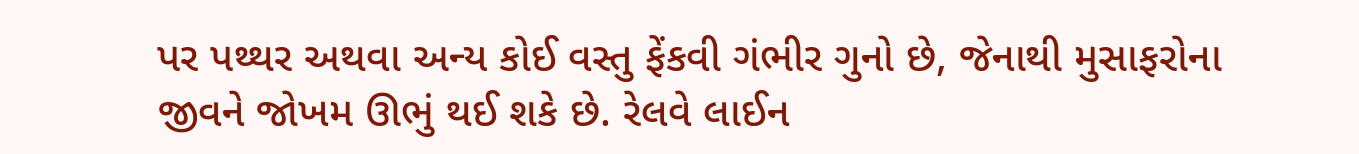પર પથ્થર અથવા અન્ય કોઈ વસ્તુ ફેંકવી ગંભીર ગુનો છે, જેનાથી મુસાફરોના જીવને જોખમ ઊભું થઈ શકે છે. રેલવે લાઈન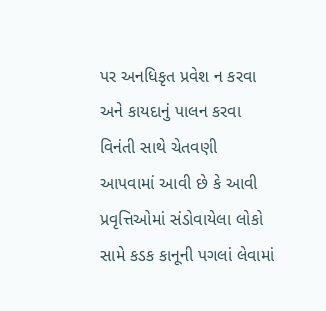પર અનધિકૃત પ્રવેશ ન કરવા અને કાયદાનું પાલન કરવા વિનંતી સાથે ચેતવણી આપવામાં આવી છે કે આવી પ્રવૃત્તિઓમાં સંડોવાયેલા લોકો સામે કડક કાનૂની પગલાં લેવામાં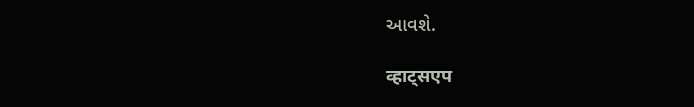આવશે.

व्हाट्सएप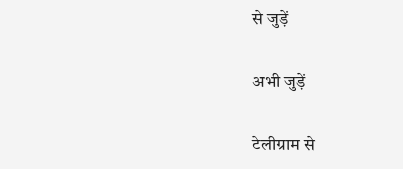से जुड़ें

अभी जुड़ें

टेलीग्राम से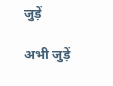जुड़ें

अभी जुड़ें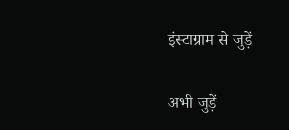इंस्टाग्राम से जुड़ें

अभी जुड़ें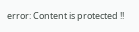error: Content is protected !!